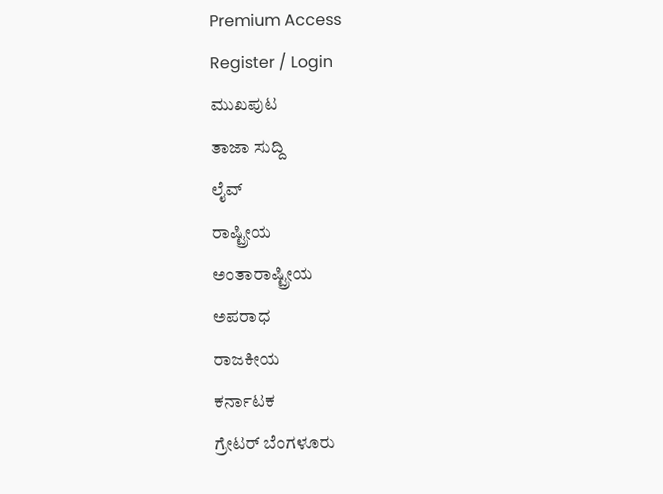Premium Access
Register / Login
ಮುಖಪುಟ
ತಾಜಾ ಸುದ್ದಿ
ಲೈವ್
ರಾಷ್ಟ್ರೀಯ
ಅಂತಾರಾಷ್ಟ್ರೀಯ
ಅಪರಾಧ
ರಾಜಕೀಯ
ಕರ್ನಾಟಕ
ಗ್ರೇಟರ್ ಬೆಂಗಳೂರು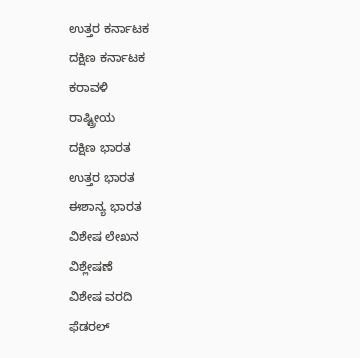ಉತ್ತರ ಕರ್ನಾಟಕ
ದಕ್ಷಿಣ ಕರ್ನಾಟಕ
ಕರಾವಳಿ
ರಾಷ್ಟ್ರೀಯ
ದಕ್ಷಿಣ ಭಾರತ
ಉತ್ತರ ಭಾರತ
ಈಶಾನ್ಯ ಭಾರತ
ವಿಶೇಷ ಲೇಖನ
ವಿಶ್ಲೇಷಣೆ
ವಿಶೇಷ ವರದಿ
ಫೆಡರಲ್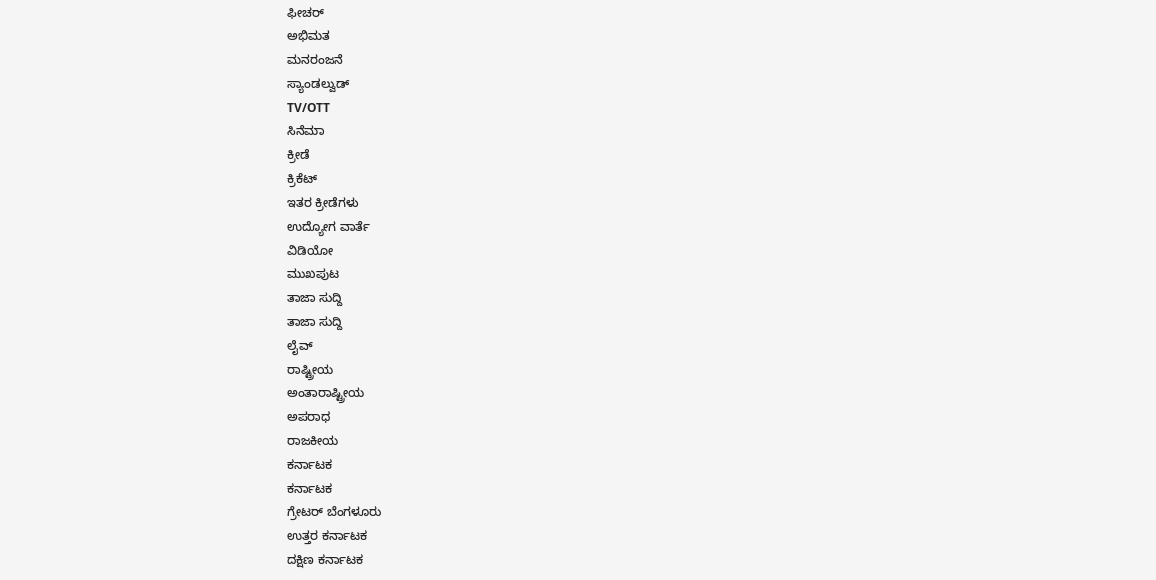ಫೀಚರ್
ಅಭಿಮತ
ಮನರಂಜನೆ
ಸ್ಯಾಂಡಲ್ವುಡ್
TV/OTT
ಸಿನೆಮಾ
ಕ್ರೀಡೆ
ಕ್ರಿಕೆಟ್
ಇತರ ಕ್ರೀಡೆಗಳು
ಉದ್ಯೋಗ ವಾರ್ತೆ
ವಿಡಿಯೋ
ಮುಖಪುಟ
ತಾಜಾ ಸುದ್ದಿ
ತಾಜಾ ಸುದ್ದಿ
ಲೈವ್
ರಾಷ್ಟ್ರೀಯ
ಅಂತಾರಾಷ್ಟ್ರೀಯ
ಅಪರಾಧ
ರಾಜಕೀಯ
ಕರ್ನಾಟಕ
ಕರ್ನಾಟಕ
ಗ್ರೇಟರ್ ಬೆಂಗಳೂರು
ಉತ್ತರ ಕರ್ನಾಟಕ
ದಕ್ಷಿಣ ಕರ್ನಾಟಕ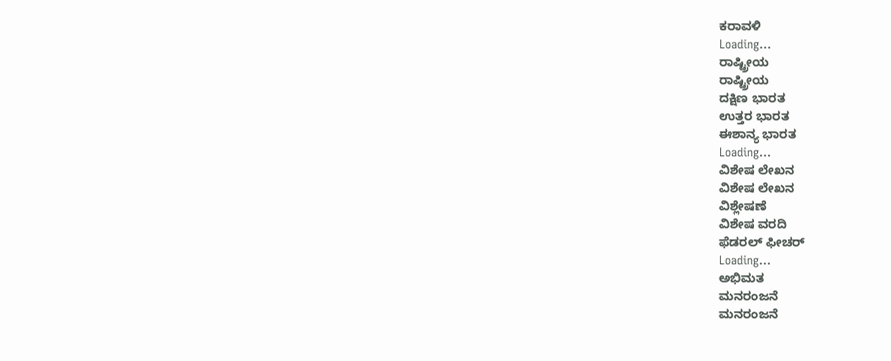ಕರಾವಳಿ
Loading...
ರಾಷ್ಟ್ರೀಯ
ರಾಷ್ಟ್ರೀಯ
ದಕ್ಷಿಣ ಭಾರತ
ಉತ್ತರ ಭಾರತ
ಈಶಾನ್ಯ ಭಾರತ
Loading...
ವಿಶೇಷ ಲೇಖನ
ವಿಶೇಷ ಲೇಖನ
ವಿಶ್ಲೇಷಣೆ
ವಿಶೇಷ ವರದಿ
ಫೆಡರಲ್ ಫೀಚರ್
Loading...
ಅಭಿಮತ
ಮನರಂಜನೆ
ಮನರಂಜನೆ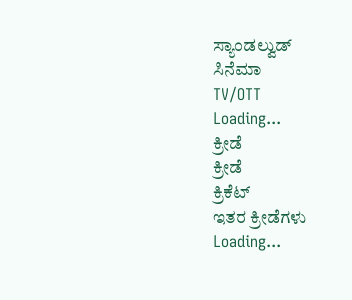ಸ್ಯಾಂಡಲ್ವುಡ್
ಸಿನೆಮಾ
TV/OTT
Loading...
ಕ್ರೀಡೆ
ಕ್ರೀಡೆ
ಕ್ರಿಕೆಟ್
ಇತರ ಕ್ರೀಡೆಗಳು
Loading...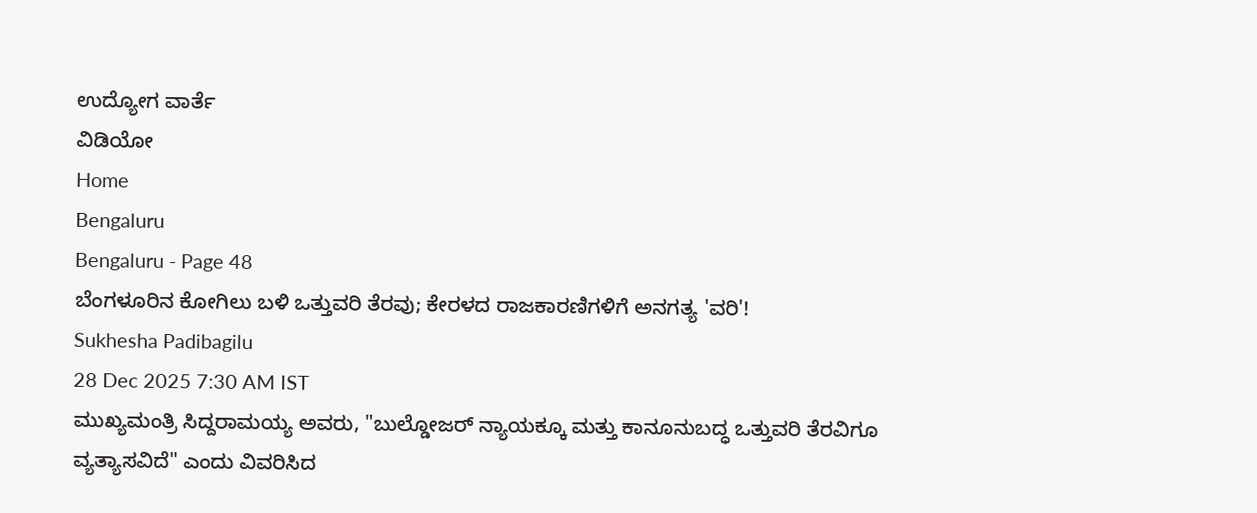ಉದ್ಯೋಗ ವಾರ್ತೆ
ವಿಡಿಯೋ
Home
Bengaluru
Bengaluru - Page 48
ಬೆಂಗಳೂರಿನ ಕೋಗಿಲು ಬಳಿ ಒತ್ತುವರಿ ತೆರವು; ಕೇರಳದ ರಾಜಕಾರಣಿಗಳಿಗೆ ಅನಗತ್ಯ 'ವರಿ'!
Sukhesha Padibagilu
28 Dec 2025 7:30 AM IST
ಮುಖ್ಯಮಂತ್ರಿ ಸಿದ್ದರಾಮಯ್ಯ ಅವರು, "ಬುಲ್ಡೋಜರ್ ನ್ಯಾಯಕ್ಕೂ ಮತ್ತು ಕಾನೂನುಬದ್ಧ ಒತ್ತುವರಿ ತೆರವಿಗೂ ವ್ಯತ್ಯಾಸವಿದೆ" ಎಂದು ವಿವರಿಸಿದ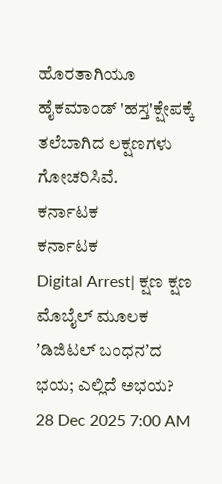ಹೊರತಾಗಿಯೂ ಹೈಕಮಾಂಡ್ 'ಹಸ್ತ'ಕ್ಷೇಪಕ್ಕೆ ತಲೆಬಾಗಿದ ಲಕ್ಷಣಗಳು ಗೋಚರಿಸಿವೆ.
ಕರ್ನಾಟಕ
ಕರ್ನಾಟಕ
Digital Arrest| ಕ್ಷಣ ಕ್ಷಣ ಮೊಬೈಲ್ ಮೂಲಕ ʼಡಿಜಿಟಲ್ ಬಂಧನʼದ ಭಯ; ಎಲ್ಲಿದೆ ಅಭಯ?
28 Dec 2025 7:00 AM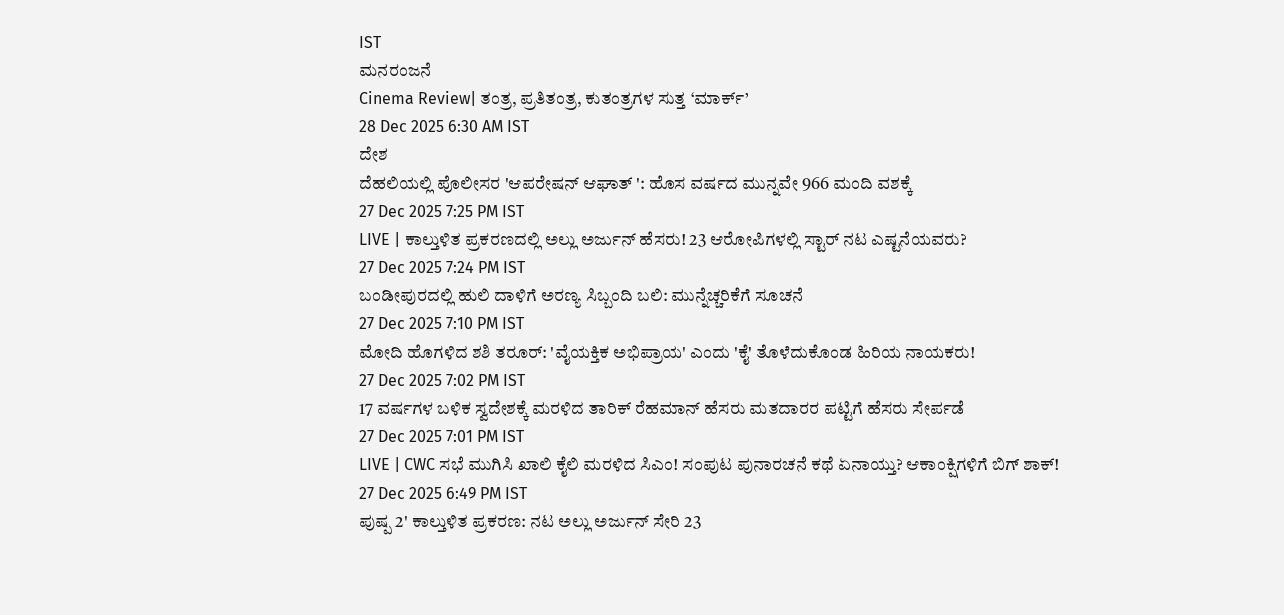IST
ಮನರಂಜನೆ
Cinema Review| ತಂತ್ರ, ಪ್ರತಿತಂತ್ರ, ಕುತಂತ್ರಗಳ ಸುತ್ತ ‘ಮಾರ್ಕ್’
28 Dec 2025 6:30 AM IST
ದೇಶ
ದೆಹಲಿಯಲ್ಲಿ ಪೊಲೀಸರ 'ಆಪರೇಷನ್ ಆಘಾತ್ ': ಹೊಸ ವರ್ಷದ ಮುನ್ನವೇ 966 ಮಂದಿ ವಶಕ್ಕೆ
27 Dec 2025 7:25 PM IST
LIVE | ಕಾಲ್ತುಳಿತ ಪ್ರಕರಣದಲ್ಲಿ ಅಲ್ಲು ಅರ್ಜುನ್ ಹೆಸರು! 23 ಆರೋಪಿಗಳಲ್ಲಿ ಸ್ಟಾರ್ ನಟ ಎಷ್ಟನೆಯವರು?
27 Dec 2025 7:24 PM IST
ಬಂಡೀಪುರದಲ್ಲಿ ಹುಲಿ ದಾಳಿಗೆ ಅರಣ್ಯ ಸಿಬ್ಬಂದಿ ಬಲಿ: ಮುನ್ನೆಚ್ಚರಿಕೆಗೆ ಸೂಚನೆ
27 Dec 2025 7:10 PM IST
ಮೋದಿ ಹೊಗಳಿದ ಶಶಿ ತರೂರ್: 'ವೈಯಕ್ತಿಕ ಅಭಿಪ್ರಾಯ' ಎಂದು 'ಕೈ' ತೊಳೆದುಕೊಂಡ ಹಿರಿಯ ನಾಯಕರು!
27 Dec 2025 7:02 PM IST
17 ವರ್ಷಗಳ ಬಳಿಕ ಸ್ವದೇಶಕ್ಕೆ ಮರಳಿದ ತಾರಿಕ್ ರೆಹಮಾನ್ ಹೆಸರು ಮತದಾರರ ಪಟ್ಟಿಗೆ ಹೆಸರು ಸೇರ್ಪಡೆ
27 Dec 2025 7:01 PM IST
LIVE | CWC ಸಭೆ ಮುಗಿಸಿ ಖಾಲಿ ಕೈಲಿ ಮರಳಿದ ಸಿಎಂ! ಸಂಪುಟ ಪುನಾರಚನೆ ಕಥೆ ಏನಾಯ್ತು? ಆಕಾಂಕ್ಷಿಗಳಿಗೆ ಬಿಗ್ ಶಾಕ್!
27 Dec 2025 6:49 PM IST
ಪುಷ್ಪ 2' ಕಾಲ್ತುಳಿತ ಪ್ರಕರಣ: ನಟ ಅಲ್ಲು ಅರ್ಜುನ್ ಸೇರಿ 23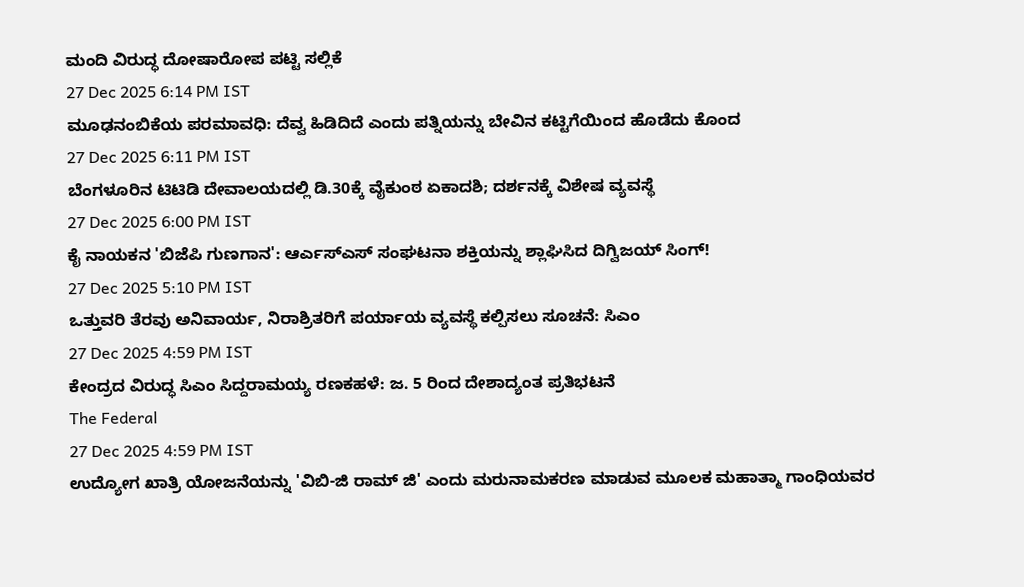ಮಂದಿ ವಿರುದ್ಧ ದೋಷಾರೋಪ ಪಟ್ಟಿ ಸಲ್ಲಿಕೆ
27 Dec 2025 6:14 PM IST
ಮೂಢನಂಬಿಕೆಯ ಪರಮಾವಧಿ: ದೆವ್ವ ಹಿಡಿದಿದೆ ಎಂದು ಪತ್ನಿಯನ್ನು ಬೇವಿನ ಕಟ್ಟಿಗೆಯಿಂದ ಹೊಡೆದು ಕೊಂದ
27 Dec 2025 6:11 PM IST
ಬೆಂಗಳೂರಿನ ಟಿಟಿಡಿ ದೇವಾಲಯದಲ್ಲಿ ಡಿ.30ಕ್ಕೆ ವೈಕುಂಠ ಏಕಾದಶಿ; ದರ್ಶನಕ್ಕೆ ವಿಶೇಷ ವ್ಯವಸ್ಥೆ
27 Dec 2025 6:00 PM IST
ಕೈ ನಾಯಕನ 'ಬಿಜೆಪಿ ಗುಣಗಾನ': ಆರ್ಎಸ್ಎಸ್ ಸಂಘಟನಾ ಶಕ್ತಿಯನ್ನು ಶ್ಲಾಘಿಸಿದ ದಿಗ್ವಿಜಯ್ ಸಿಂಗ್!
27 Dec 2025 5:10 PM IST
ಒತ್ತುವರಿ ತೆರವು ಅನಿವಾರ್ಯ, ನಿರಾಶ್ರಿತರಿಗೆ ಪರ್ಯಾಯ ವ್ಯವಸ್ಥೆ ಕಲ್ಪಿಸಲು ಸೂಚನೆ: ಸಿಎಂ
27 Dec 2025 4:59 PM IST
ಕೇಂದ್ರದ ವಿರುದ್ಧ ಸಿಎಂ ಸಿದ್ದರಾಮಯ್ಯ ರಣಕಹಳೆ: ಜ. 5 ರಿಂದ ದೇಶಾದ್ಯಂತ ಪ್ರತಿಭಟನೆ
The Federal
27 Dec 2025 4:59 PM IST
ಉದ್ಯೋಗ ಖಾತ್ರಿ ಯೋಜನೆಯನ್ನು 'ವಿಬಿ-ಜಿ ರಾಮ್ ಜಿ' ಎಂದು ಮರುನಾಮಕರಣ ಮಾಡುವ ಮೂಲಕ ಮಹಾತ್ಮಾ ಗಾಂಧಿಯವರ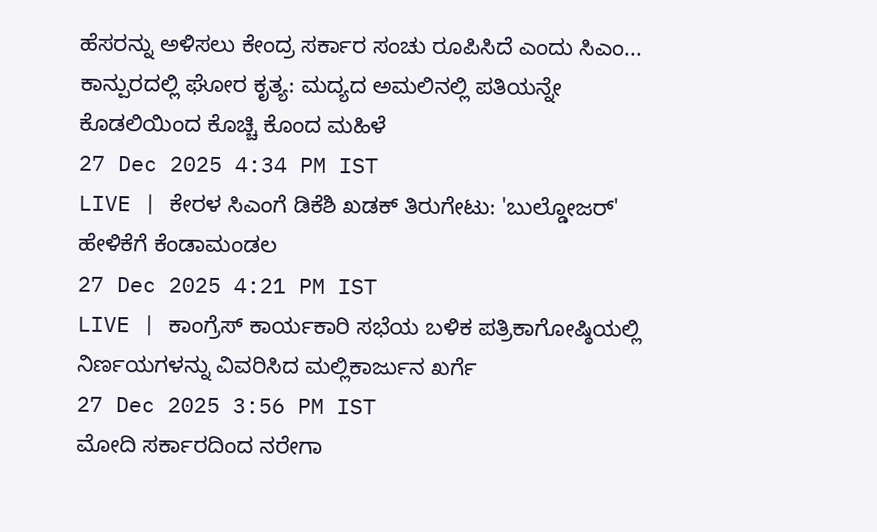ಹೆಸರನ್ನು ಅಳಿಸಲು ಕೇಂದ್ರ ಸರ್ಕಾರ ಸಂಚು ರೂಪಿಸಿದೆ ಎಂದು ಸಿಎಂ...
ಕಾನ್ಪುರದಲ್ಲಿ ಘೋರ ಕೃತ್ಯ: ಮದ್ಯದ ಅಮಲಿನಲ್ಲಿ ಪತಿಯನ್ನೇ ಕೊಡಲಿಯಿಂದ ಕೊಚ್ಚಿ ಕೊಂದ ಮಹಿಳೆ
27 Dec 2025 4:34 PM IST
LIVE | ಕೇರಳ ಸಿಎಂಗೆ ಡಿಕೆಶಿ ಖಡಕ್ ತಿರುಗೇಟು: 'ಬುಲ್ಡೋಜರ್' ಹೇಳಿಕೆಗೆ ಕೆಂಡಾಮಂಡಲ
27 Dec 2025 4:21 PM IST
LIVE | ಕಾಂಗ್ರೆಸ್ ಕಾರ್ಯಕಾರಿ ಸಭೆಯ ಬಳಿಕ ಪತ್ರಿಕಾಗೋಷ್ಠಿಯಲ್ಲಿ ನಿರ್ಣಯಗಳನ್ನು ವಿವರಿಸಿದ ಮಲ್ಲಿಕಾರ್ಜುನ ಖರ್ಗೆ
27 Dec 2025 3:56 PM IST
ಮೋದಿ ಸರ್ಕಾರದಿಂದ ನರೇಗಾ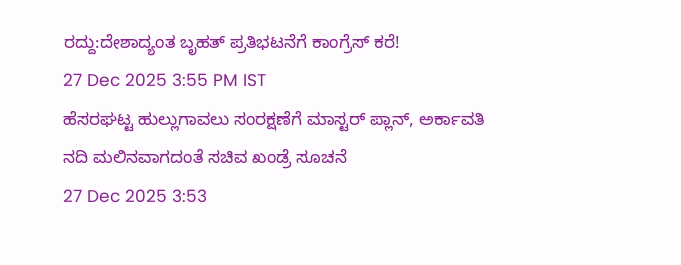ರದ್ದು:ದೇಶಾದ್ಯಂತ ಬೃಹತ್ ಪ್ರತಿಭಟನೆಗೆ ಕಾಂಗ್ರೆಸ್ ಕರೆ!
27 Dec 2025 3:55 PM IST
ಹೆಸರಘಟ್ಟ ಹುಲ್ಲುಗಾವಲು ಸಂರಕ್ಷಣೆಗೆ ಮಾಸ್ಟರ್ ಪ್ಲಾನ್, ಅರ್ಕಾವತಿ ನದಿ ಮಲಿನವಾಗದಂತೆ ಸಚಿವ ಖಂಡ್ರೆ ಸೂಚನೆ
27 Dec 2025 3:53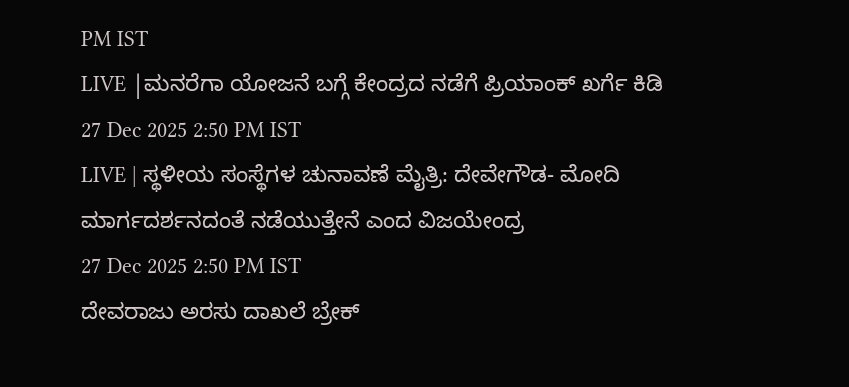PM IST
LIVE |ಮನರೆಗಾ ಯೋಜನೆ ಬಗ್ಗೆ ಕೇಂದ್ರದ ನಡೆಗೆ ಪ್ರಿಯಾಂಕ್ ಖರ್ಗೆ ಕಿಡಿ
27 Dec 2025 2:50 PM IST
LIVE | ಸ್ಥಳೀಯ ಸಂಸ್ಥೆಗಳ ಚುನಾವಣೆ ಮೈತ್ರಿ: ದೇವೇಗೌಡ- ಮೋದಿ ಮಾರ್ಗದರ್ಶನದಂತೆ ನಡೆಯುತ್ತೇನೆ ಎಂದ ವಿಜಯೇಂದ್ರ
27 Dec 2025 2:50 PM IST
ದೇವರಾಜು ಅರಸು ದಾಖಲೆ ಬ್ರೇಕ್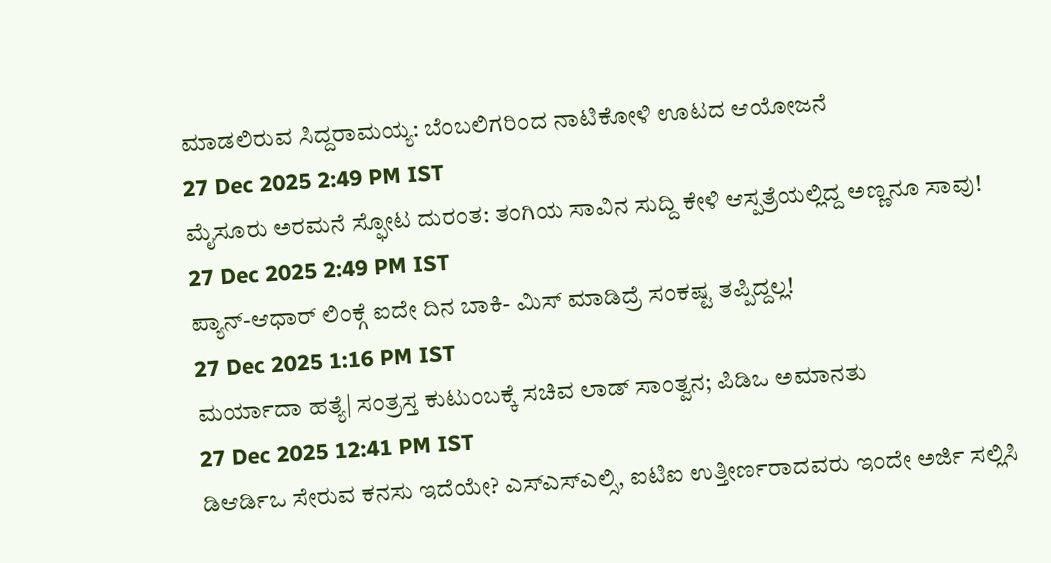ಮಾಡಲಿರುವ ಸಿದ್ದರಾಮಯ್ಯ: ಬೆಂಬಲಿಗರಿಂದ ನಾಟಿಕೋಳಿ ಊಟದ ಆಯೋಜನೆ
27 Dec 2025 2:49 PM IST
ಮೈಸೂರು ಅರಮನೆ ಸ್ಫೋಟ ದುರಂತ: ತಂಗಿಯ ಸಾವಿನ ಸುದ್ದಿ ಕೇಳಿ ಆಸ್ಪತ್ರೆಯಲ್ಲಿದ್ದ ಅಣ್ಣನೂ ಸಾವು!
27 Dec 2025 2:49 PM IST
ಪ್ಯಾನ್-ಆಧಾರ್ ಲಿಂಕ್ಗೆ ಐದೇ ದಿನ ಬಾಕಿ- ಮಿಸ್ ಮಾಡಿದ್ರೆ ಸಂಕಷ್ಟ ತಪ್ಪಿದ್ದಲ್ಲ!
27 Dec 2025 1:16 PM IST
ಮರ್ಯಾದಾ ಹತ್ಯೆ| ಸಂತ್ರಸ್ತ ಕುಟುಂಬಕ್ಕೆ ಸಚಿವ ಲಾಡ್ ಸಾಂತ್ವನ; ಪಿಡಿಒ ಅಮಾನತು
27 Dec 2025 12:41 PM IST
ಡಿಆರ್ಡಿಒ ಸೇರುವ ಕನಸು ಇದೆಯೇ? ಎಸ್ಎಸ್ಎಲ್ಸಿ, ಐಟಿಐ ಉತ್ತೀರ್ಣರಾದವರು ಇಂದೇ ಅರ್ಜಿ ಸಲ್ಲಿಸಿ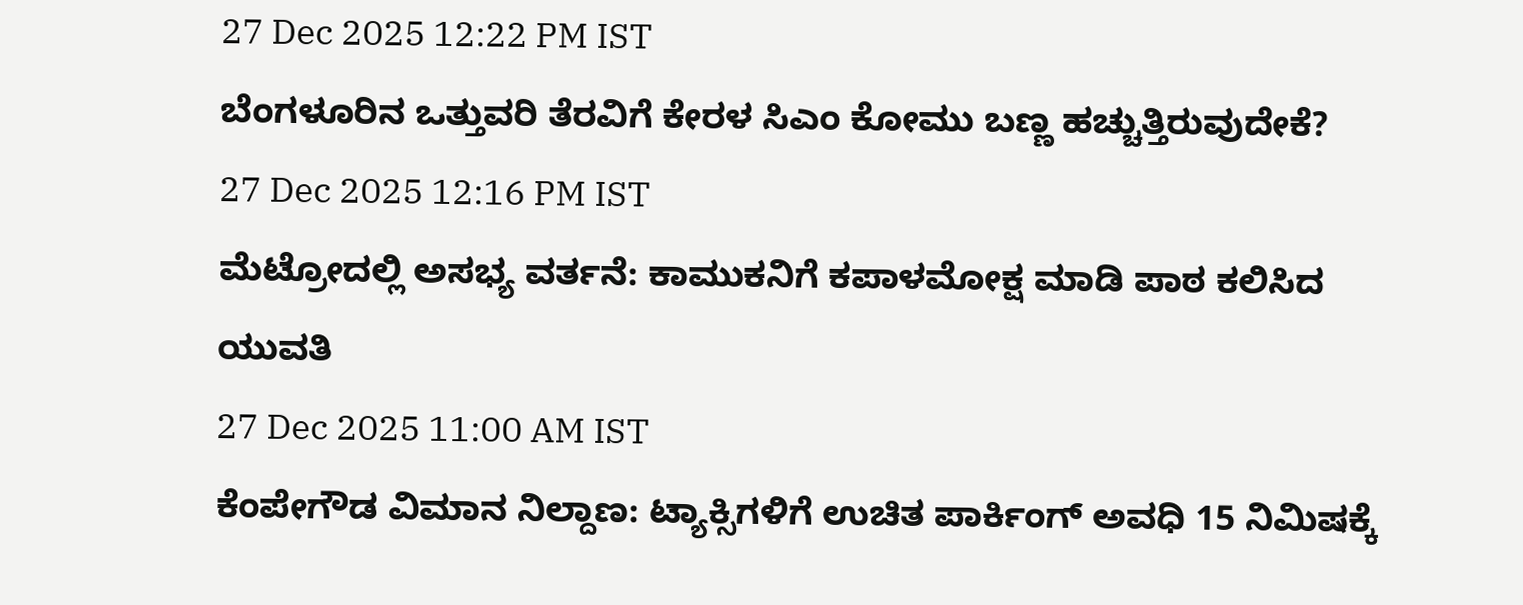27 Dec 2025 12:22 PM IST
ಬೆಂಗಳೂರಿನ ಒತ್ತುವರಿ ತೆರವಿಗೆ ಕೇರಳ ಸಿಎಂ ಕೋಮು ಬಣ್ಣ ಹಚ್ಚುತ್ತಿರುವುದೇಕೆ?
27 Dec 2025 12:16 PM IST
ಮೆಟ್ರೋದಲ್ಲಿ ಅಸಭ್ಯ ವರ್ತನೆ: ಕಾಮುಕನಿಗೆ ಕಪಾಳಮೋಕ್ಷ ಮಾಡಿ ಪಾಠ ಕಲಿಸಿದ ಯುವತಿ
27 Dec 2025 11:00 AM IST
ಕೆಂಪೇಗೌಡ ವಿಮಾನ ನಿಲ್ದಾಣ: ಟ್ಯಾಕ್ಸಿಗಳಿಗೆ ಉಚಿತ ಪಾರ್ಕಿಂಗ್ ಅವಧಿ 15 ನಿಮಿಷಕ್ಕೆ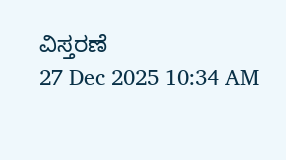ವಿಸ್ತರಣೆ
27 Dec 2025 10:34 AM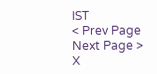IST
< Prev Page
Next Page >
X